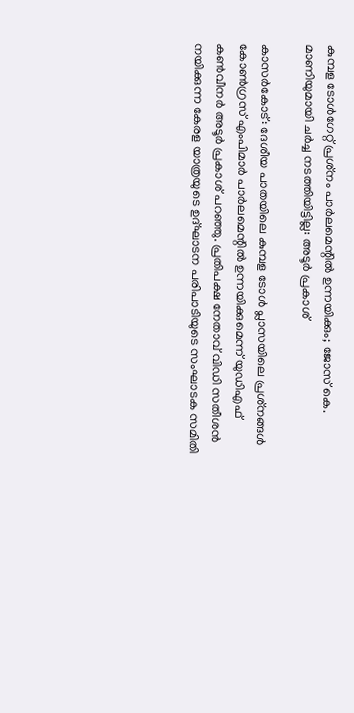കുമ്പള ടോള്‍ഗേറ്റ് പ്രശ്‌നം പാര്‍ലമെന്റില്‍ ഉന്നയിക്കും; ജോസ് കെ. മാണിയുമായി ചര്‍ച്ച നടത്തിയിട്ടില്ല: അടൂര്‍ പ്രകാശ്

കാസര്‍കോട്: ദേശീയ പാതയിലെ കുമ്പള ടോള്‍ പ്ലാസയിലെ പ്രശ്‌നങ്ങള്‍ കോണ്‍ഗ്രസ് എംപിമാര്‍ പാര്‍ലമെന്റില്‍ ഉന്നയിക്കുമെന്ന് യുഡിഎഫ് കണ്‍വീനര്‍ അടൂര്‍ പ്രകാശ് പറഞ്ഞു. പ്രതിപക്ഷ നേതാവ് വിഡി സതീശന്‍ നയിക്കുന്ന കേരള യാത്രയുടെ ഉദ്ഘാടന പരിപാടിയുടെ സംഘാടക സമിതി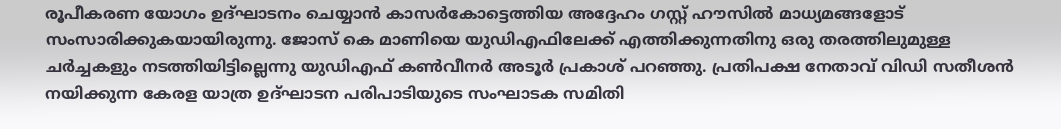രൂപീകരണ യോഗം ഉദ്ഘാടനം ചെയ്യാന്‍ കാസര്‍കോട്ടെത്തിയ അദ്ദേഹം ഗസ്റ്റ് ഹൗസില്‍ മാധ്യമങ്ങളോട് സംസാരിക്കുകയായിരുന്നു. ജോസ് കെ മാണിയെ യുഡിഎഫിലേക്ക് എത്തിക്കുന്നതിനു ഒരു തരത്തിലുമുള്ള ചര്‍ച്ചകളും നടത്തിയിട്ടില്ലെന്നു യുഡിഎഫ് കണ്‍വീനര്‍ അടൂര്‍ പ്രകാശ് പറഞ്ഞു. പ്രതിപക്ഷ നേതാവ് വിഡി സതീശന്‍ നയിക്കുന്ന കേരള യാത്ര ഉദ്ഘാടന പരിപാടിയുടെ സംഘാടക സമിതി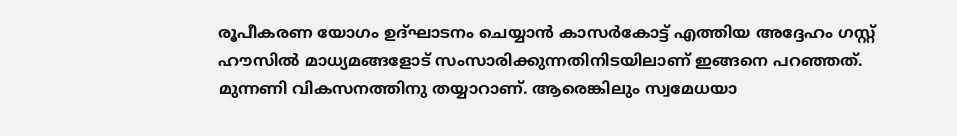രൂപീകരണ യോഗം ഉദ്ഘാടനം ചെയ്യാന്‍ കാസര്‍കോട്ട് എത്തിയ അദ്ദേഹം ഗസ്റ്റ് ഹൗസില്‍ മാധ്യമങ്ങളോട് സംസാരിക്കുന്നതിനിടയിലാണ് ഇങ്ങനെ പറഞ്ഞത്. മുന്നണി വികസനത്തിനു തയ്യാറാണ്. ആരെങ്കിലും സ്വമേധയാ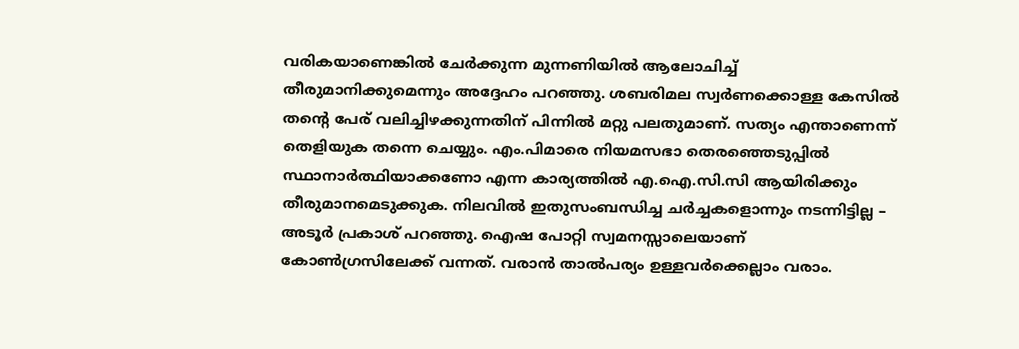വരികയാണെങ്കില്‍ ചേർക്കുന്ന മുന്നണിയില്‍ ആലോചിച്ച് തീരുമാനിക്കുമെന്നും അദ്ദേഹം പറഞ്ഞു. ശബരിമല സ്വര്‍ണക്കൊള്ള കേസില്‍ തന്റെ പേര് വലിച്ചിഴക്കുന്നതിന് പിന്നില്‍ മറ്റു പലതുമാണ്. സത്യം എന്താണെന്ന് തെളിയുക തന്നെ ചെയ്യും. എം.പിമാരെ നിയമസഭാ തെരഞ്ഞെടുപ്പില്‍ സ്ഥാനാര്‍ത്ഥിയാക്കണോ എന്ന കാര്യത്തില്‍ എ.ഐ.സി.സി ആയിരിക്കും തീരുമാനമെടുക്കുക. നിലവില്‍ ഇതുസംബന്ധിച്ച ചര്‍ച്ചകളൊന്നും നടന്നിട്ടില്ല – അടൂര്‍ പ്രകാശ് പറഞ്ഞു. ഐഷ പോറ്റി സ്വമനസ്സാലെയാണ് കോണ്‍ഗ്രസിലേക്ക് വന്നത്. വരാന്‍ താല്‍പര്യം ഉള്ളവര്‍ക്കെല്ലാം വരാം.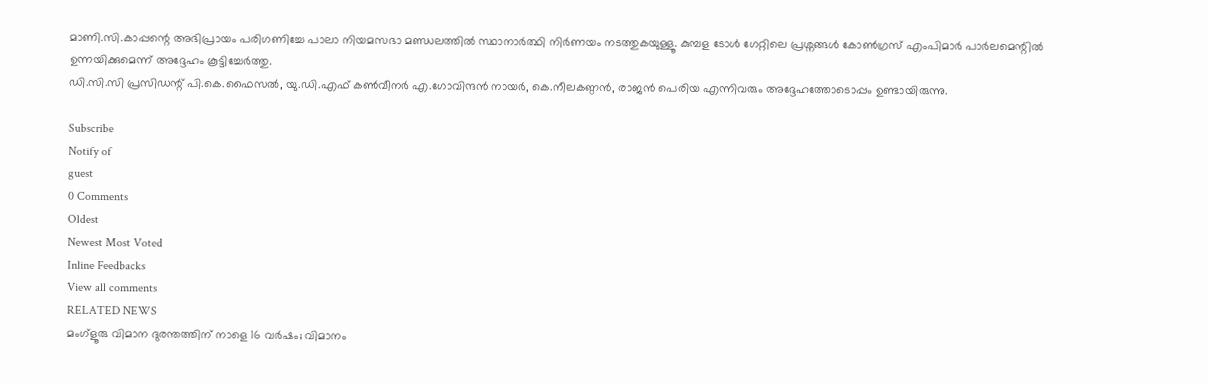മാണി.സി.കാപ്പന്റെ അഭിപ്രായം പരിഗണിച്ചേ പാലാ നിയമസഭാ മണ്ഡലത്തില്‍ സ്ഥാനാര്‍ത്ഥി നിര്‍ണയം നടത്തുകയുള്ളൂ. കുമ്പള ടോള്‍ ഗേറ്റിലെ പ്രശ്നങ്ങള്‍ കോണ്‍ഗ്രസ് എംപിമാര്‍ പാര്‍ലമെന്റില്‍ ഉന്നയിക്കുമെന്ന് അദ്ദേഹം കൂട്ടിച്ചേര്‍ത്തു.
ഡി.സി.സി പ്രസിഡന്റ് പി.കെ.ഫൈസല്‍, യു.ഡി.എഫ് കണ്‍വീനര്‍ എ.ഗോവിന്ദന്‍ നായര്‍, കെ.നീലകണ്ഠന്‍, രാജന്‍ പെരിയ എന്നിവരും അദ്ദേഹത്തോടൊപ്പം ഉണ്ടായിരുന്നു.

Subscribe
Notify of
guest
0 Comments
Oldest
Newest Most Voted
Inline Feedbacks
View all comments
RELATED NEWS
മംഗ്‌ളൂരു വിമാന ദുരന്തത്തിന് നാളെ 16 വര്‍ഷം; വിമാനം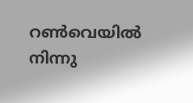റണ്‍വെയില്‍ നിന്നു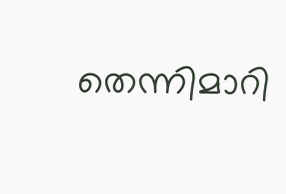തെന്നിമാറി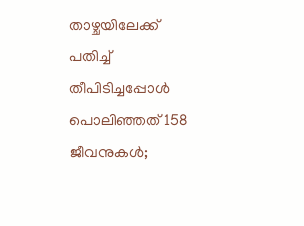താഴ്ചയിലേക്ക് പതിച്ച് തീപിടിച്ചപ്പോള്‍ പൊലിഞ്ഞത് 158 ജീവനുകള്‍;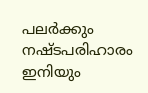പലർക്കും നഷ്ടപരിഹാരം ഇനിയും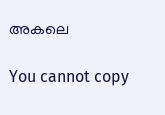അകലെ

You cannot copy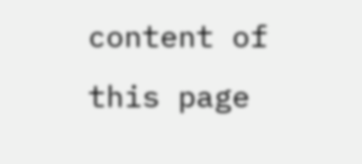content of this page